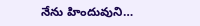నేను హిందువుని…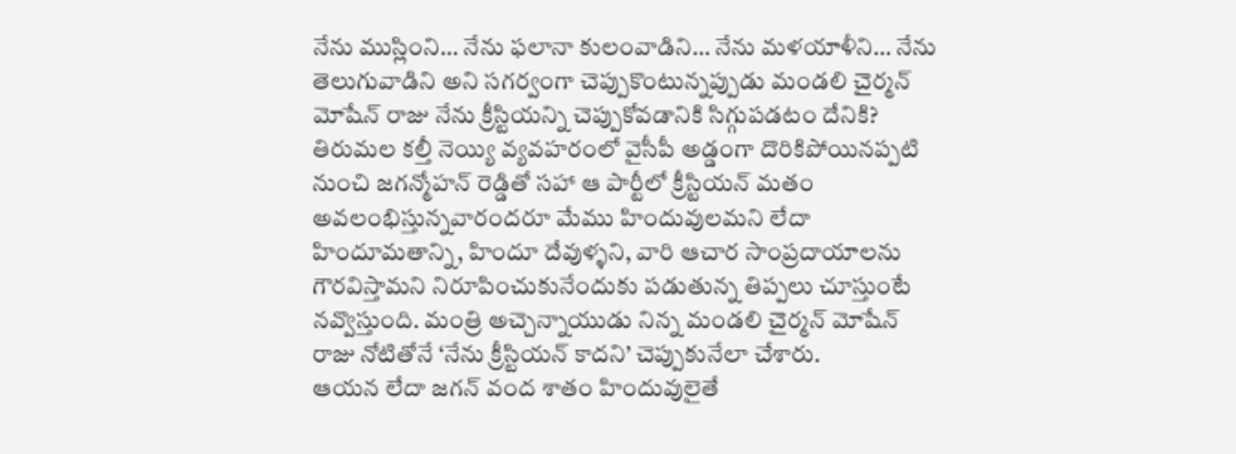నేను ముస్లింని… నేను ఫలానా కులంవాడిని… నేను మళయాళీని… నేను తెలుగువాడిని అని సగర్వంగా చెప్పుకొంటున్నప్పుడు మండలి చైర్మన్ మోషేన్ రాజు నేను క్రీస్టియన్ని చెప్పుకోవడానికి సిగ్గుపడటం దేనికి?
తిరుమల కల్తీ నెయ్యి వ్యవహరంలో వైసీపీ అడ్డంగా దొరికిపోయినప్పటి నుంచి జగన్మోహన్ రెడ్డితో సహా ఆ పార్టీలో క్రీస్టియన్ మతం అవలంభిస్తున్నవారందరూ మేము హిందువులమని లేదా హిందూమతాన్ని, హిందూ దేవుళ్ళని, వారి ఆచార సాంప్రదాయాలను గౌరవిస్తామని నిరూపించుకునేందుకు పడుతున్న తిప్పలు చూస్తుంటే నవ్వొస్తుంది. మంత్రి అచ్చెన్నాయుడు నిన్న మండలి చైర్మన్ మోషేన్ రాజు నోటితోనే ‘నేను క్రీస్టియన్ కాదని’ చెప్పుకునేలా చేశారు.
ఆయన లేదా జగన్ వంద శాతం హిందువులైతే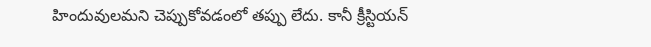హిందువులమని చెప్పుకోవడంలో తప్పు లేదు. కానీ క్రీస్టియన్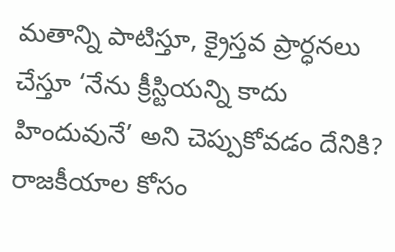మతాన్ని పాటిస్తూ, క్రైస్తవ ప్రార్ధనలు చేస్తూ ‘నేను క్రీస్టియన్ని కాదు హిందువునే’ అని చెప్పుకోవడం దేనికి? రాజకీయాల కోసం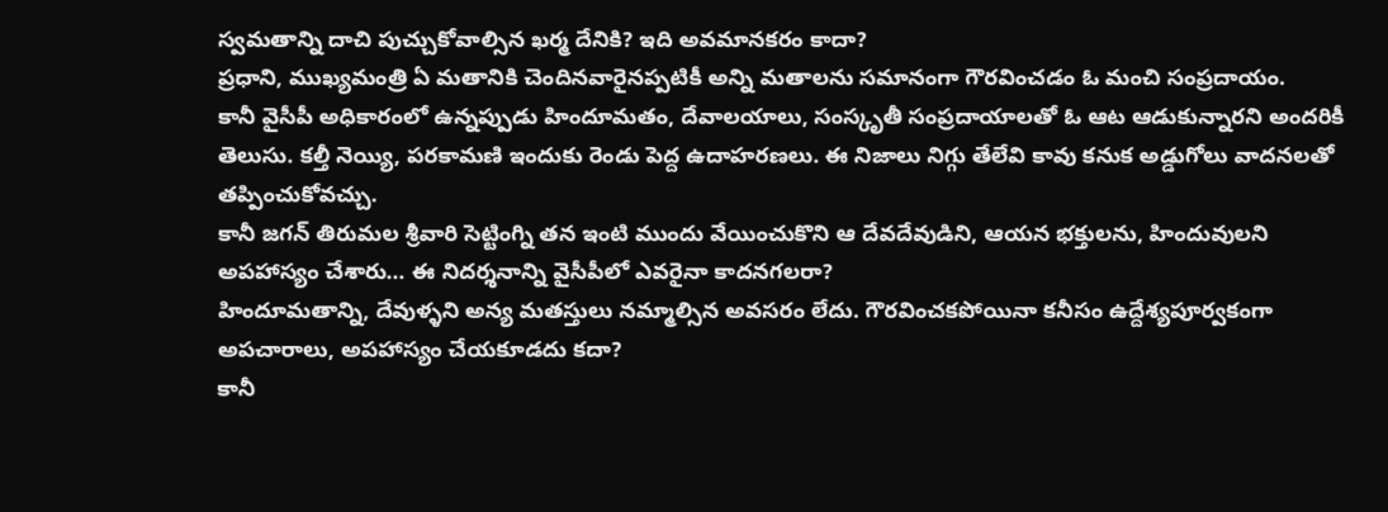స్వమతాన్ని దాచి పుచ్చుకోవాల్సిన ఖర్మ దేనికి? ఇది అవమానకరం కాదా?
ప్రధాని, ముఖ్యమంత్రి ఏ మతానికి చెందినవారైనప్పటికీ అన్ని మతాలను సమానంగా గౌరవించడం ఓ మంచి సంప్రదాయం.
కానీ వైసీపీ అధికారంలో ఉన్నప్పుడు హిందూమతం, దేవాలయాలు, సంస్కృతీ సంప్రదాయాలతో ఓ ఆట ఆడుకున్నారని అందరికీ తెలుసు. కల్తీ నెయ్యి, పరకామణి ఇందుకు రెండు పెద్ద ఉదాహరణలు. ఈ నిజాలు నిగ్గు తేలేవి కావు కనుక అడ్డుగోలు వాదనలతో తప్పించుకోవచ్చు.
కానీ జగన్ తిరుమల శ్రీవారి సెట్టింగ్ని తన ఇంటి ముందు వేయించుకొని ఆ దేవదేవుడిని, ఆయన భక్తులను, హిందువులని అపహాస్యం చేశారు… ఈ నిదర్శనాన్ని వైసీపీలో ఎవరైనా కాదనగలరా?
హిందూమతాన్ని, దేవుళ్ళని అన్య మతస్తులు నమ్మాల్సిన అవసరం లేదు. గౌరవించకపోయినా కనీసం ఉద్దేశ్యపూర్వకంగా అపచారాలు, అపహాస్యం చేయకూడదు కదా?
కానీ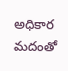అధికార మదంతో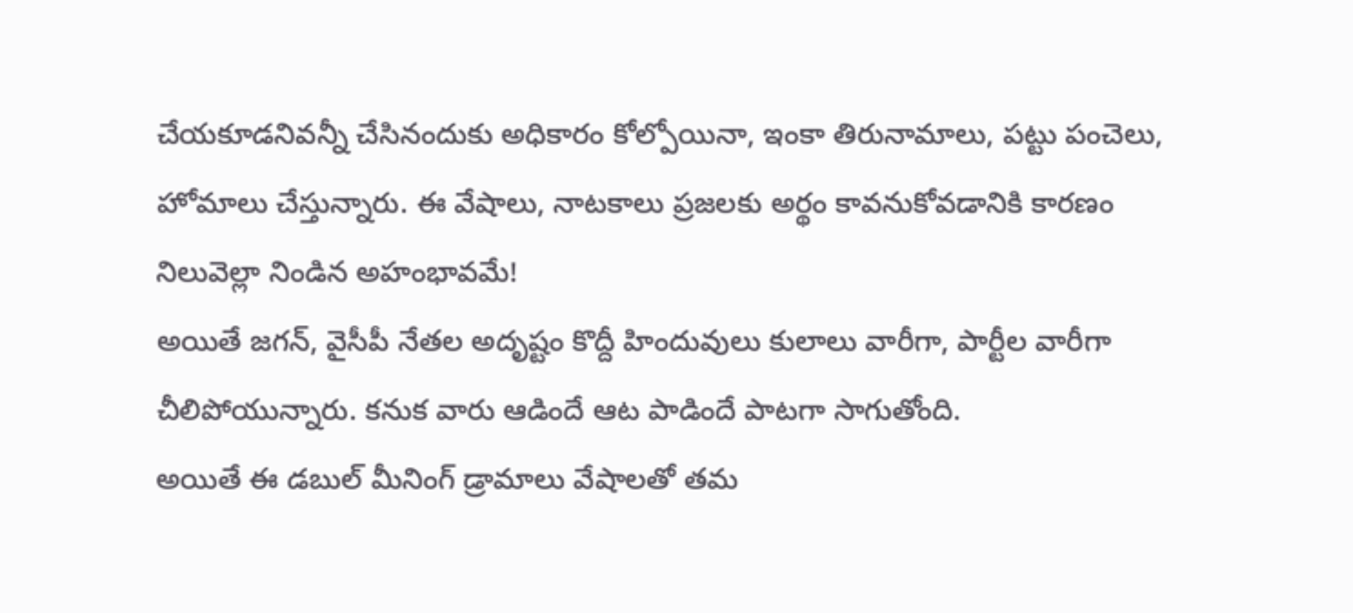చేయకూడనివన్నీ చేసినందుకు అధికారం కోల్పోయినా, ఇంకా తిరునామాలు, పట్టు పంచెలు, హోమాలు చేస్తున్నారు. ఈ వేషాలు, నాటకాలు ప్రజలకు అర్థం కావనుకోవడానికి కారణం నిలువెల్లా నిండిన అహంభావమే!
అయితే జగన్, వైసీపీ నేతల అదృష్టం కొద్దీ హిందువులు కులాలు వారీగా, పార్టీల వారీగా చీలిపోయున్నారు. కనుక వారు ఆడిందే ఆట పాడిందే పాటగా సాగుతోంది.
అయితే ఈ డబుల్ మీనింగ్ డ్రామాలు వేషాలతో తమ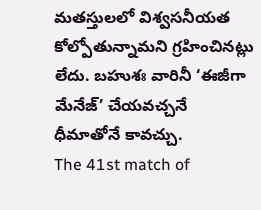మతస్తులలో విశ్వసనీయత కోల్పోతున్నామని గ్రహించినట్లు లేదు. బహుశః వారినీ ‘ఈజీగా మేనేజ్’ చేయవచ్చనే ధీమాతోనే కావచ్చు.
The 41st match of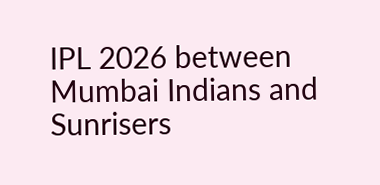IPL 2026 between Mumbai Indians and Sunrisers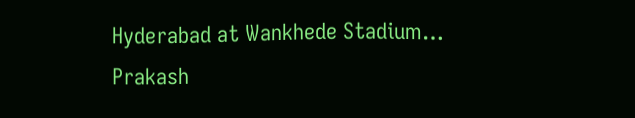Hyderabad at Wankhede Stadium…
Prakash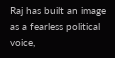Raj has built an image as a fearless political voice,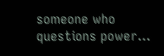someone who questions power…